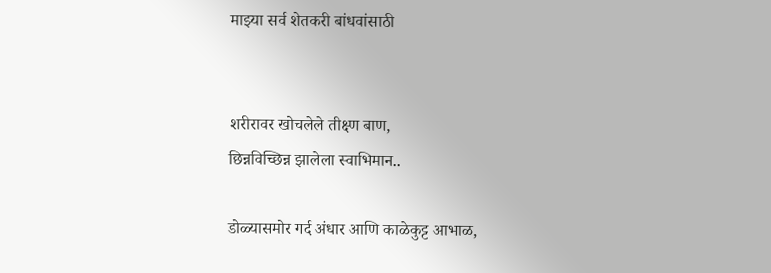माझ्या सर्व शेतकरी बांधवांसाठी


शरीरावर खोचलेले तीक्ष्ण बाण,
छिन्नविच्छिन्न झालेला स्वाभिमान..

डोळ्यासमोर गर्द अंधार आणि काळेकुट्ट आभाळ,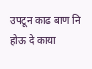उपटून काढ बाण नि होऊ दे काया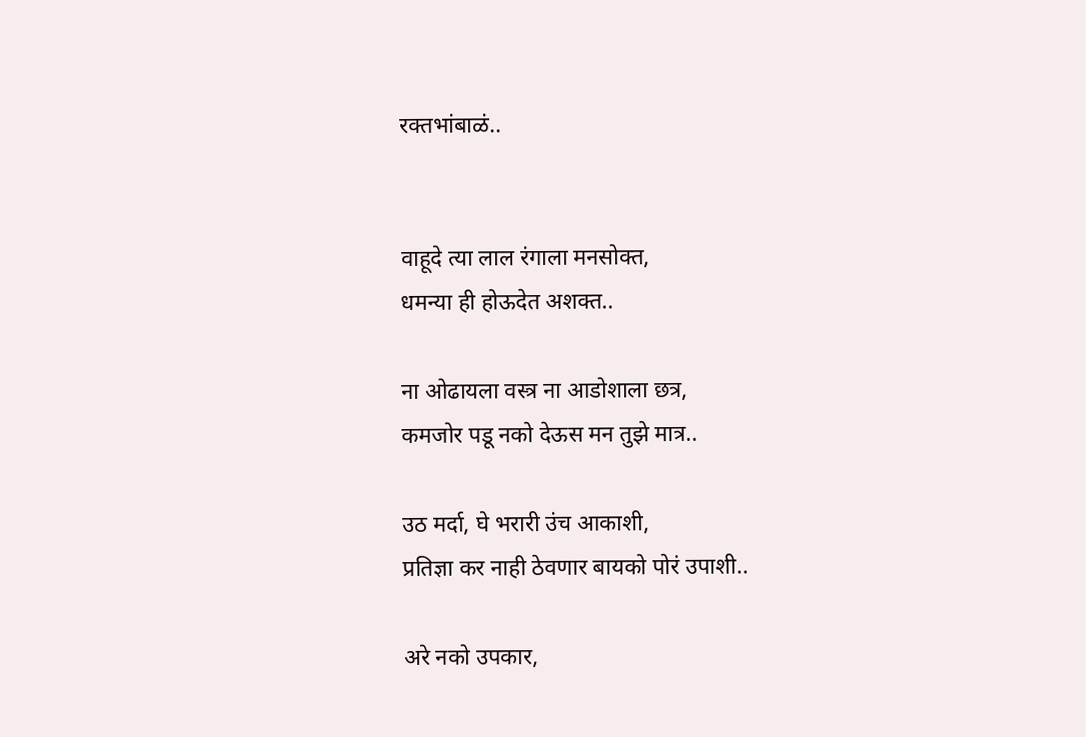रक्तभांबाळं..


वाहूदे त्या लाल रंगाला मनसोक्त,
धमन्या ही होऊदेत अशक्त..

ना ओढायला वस्त्र ना आडोशाला छत्र,
कमजोर पडू नको देऊस मन तुझे मात्र..

उठ मर्दा, घे भरारी उंच आकाशी,
प्रतिज्ञा कर नाही ठेवणार बायको पोरं उपाशी..

अरे नको उपकार,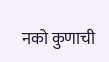नको कुणाची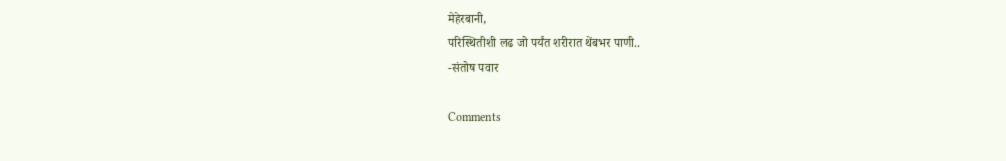मेहेरबानी,
परिस्थितीशी लढ जो पर्यंत शरीरात थेंबभर पाणी..
-संतोष पवार

Comments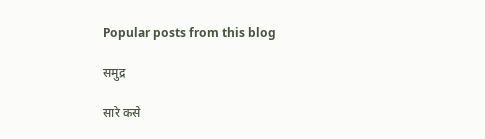Popular posts from this blog

समुद्र

सारे कसे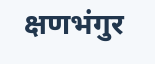क्षणभंगुर